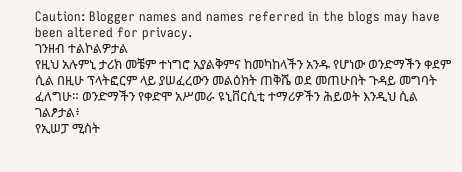Caution: Blogger names and names referred in the blogs may have been altered for privacy.
ገንዘብ ተልኮልዎታል
የዚህ አሉምኒ ታሪክ መቼም ተነግሮ አያልቅምና ከመካከላችን አንዱ የሆነው ወንድማችን ቀደም ሲል በዚሁ ፕላትፎርም ላይ ያሠፈረውን መልዕክት ጠቅሼ ወደ መጠሁበት ጉዳይ መግባት ፈለግሁ። ወንድማችን የቀድሞ አሥመራ ዩኒቨርሲቲ ተማሪዎችን ሕይወት እንዲህ ሲል ገልፆታል፥
የኢሠፓ ሚስት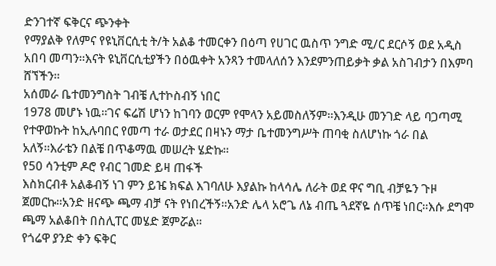ድንገተኛ ፍቅርና ጭንቀት
የማያልቅ የለምና የዩኒቨርሲቲ ት/ት አልቆ ተመርቀን በዕጣ የሀገር ዉስጥ ንግድ ሚ/ር ደርሶኝ ወደ አዲስ አበባ መጣን።እናት ዩኒቨርሲቲያችን በዕዉቀት አንጻን ተመላለሰን እንደምንጠይቃት ቃል አስገብታን በእምባ ሸኘችን።
አሰመራ ቤተመንግስት ገብቼ ሊተኮስብኝ ነበር
1978 መሆኑ ነዉ።ገና ፍሬሽ ሆነን ከገባን ወርም የሞላን አይመስለኝም።እንዲሁ መንገድ ላይ ባጋጣሚ የተዋወኩት ከኢሉባበር የመጣ ተራ ወታደር በዛኑን ማታ ቤተመንግሥት ጠባቂ ስለሆነኩ ጎራ በል አለኝ።እራቴን በልቼ በጥቆማዉ መሠረት ሄድኩ።
የ50 ሳንቲም ዶሮ የብር ገመድ ይዛ ጠፋች
እስክርብቶ አልቆብኝ ነገ ምን ይዤ ክፍል እገባለሁ እያልኩ ከላሳሌ ለራት ወደ ዋና ግቢ ብቻዬን ጉዞ ጀመርኩ።አንድ ዘናጭ ጫማ ብቻ ናት የነበረችኝ።አንድ ሌላ አሮጌ ለኔ ብጤ ጓደኛዬ ሰጥቼ ነበር።እሱ ደግሞ ጫማ አልቆበት በስሊፐር መሄድ ጀምሯል።
የጎሬዋ ያንድ ቀን ፍቅር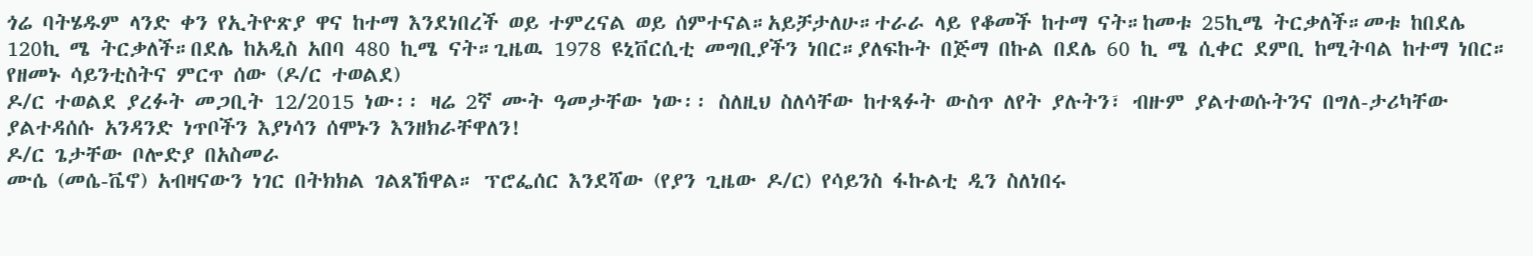ጎሬ ባትሄዱም ላንድ ቀን የኢትዮጽያ ዋና ከተማ እንደነበረች ወይ ተምረናል ወይ ሰምተናል።አይቻታለሁ።ተራራ ላይ የቆመች ከተማ ናት።ከመቱ 25ኪሜ ትርቃለች።መቱ ከበደሌ 120ኪ ሜ ትርቃለች።በደሌ ከአዲስ አበባ 480 ኪሜ ናት።ጊዜዉ 1978 ዩኒቨርሲቲ መግቢያችን ነበር።ያለፍኩት በጅማ በኩል በደሌ 60 ኪ ሜ ሲቀር ደምቢ ከሚትባል ከተማ ነበር።
የዘመኑ ሳይንቲስትና ምርጥ ሰው (ዶ/ር ተወልደ)
ዶ/ር ተወልደ ያረፉት መጋቢት 12/2015 ነው፡፡ ዛሬ 2ኛ ሙት ዓመታቸው ነው፡፡ ስለዚህ ስለሳቸው ከተጻፉት ውስጥ ለየት ያሉትን፣ ብዙም ያልተወሱትንና በግለ-ታሪካቸው ያልተዳሰሱ አንዳንድ ነጥቦችን እያነሳን ሰሞኑን እንዘክራቸዋለን!
ዶ/ር ጌታቸው ቦሎድያ በአስመራ
ሙሴ (መሴ-ቬኖ) አብዛናውን ነገር በትክክል ገልጸኸዋል። ፕሮፌሰር እንደሻው (የያን ጊዜው ዶ/ር) የሳይንስ ፋኩልቲ ዲን ስለነበሩ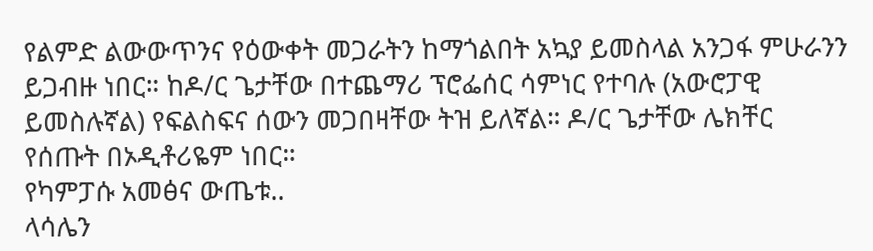የልምድ ልውውጥንና የዕውቀት መጋራትን ከማጎልበት አኳያ ይመስላል አንጋፋ ምሁራንን ይጋብዙ ነበር። ከዶ/ር ጌታቸው በተጨማሪ ፕሮፌሰር ሳምነር የተባሉ (አውሮፓዊ ይመስሉኛል) የፍልስፍና ሰውን መጋበዛቸው ትዝ ይለኛል። ዶ/ር ጌታቸው ሌክቸር የሰጡት በኦዲቶሪዬም ነበር።
የካምፓሱ አመፅና ውጤቱ..
ላሳሌን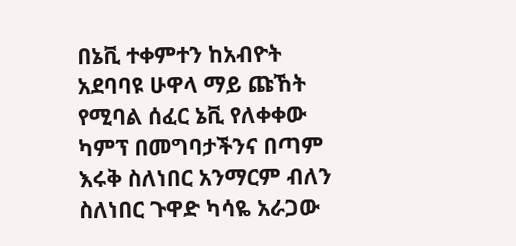በኔቪ ተቀምተን ከአብዮት አደባባዩ ሁዋላ ማይ ጩኸት የሚባል ሰፈር ኔቪ የለቀቀው ካምፕ በመግባታችንና በጣም እሩቅ ስለነበር አንማርም ብለን ስለነበር ጉዋድ ካሳዬ አራጋው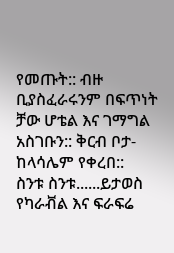የመጡት:: ብዙ ቢያስፈራሩንም በፍጥነት ቻው ሆቴል እና ገማግል አስገቡን:: ቅርብ ቦታ- ከላሳሌም የቀረበ::
ስንቱ ስንቱ......ይታወስ
የካራቭል እና ፍራፍሬ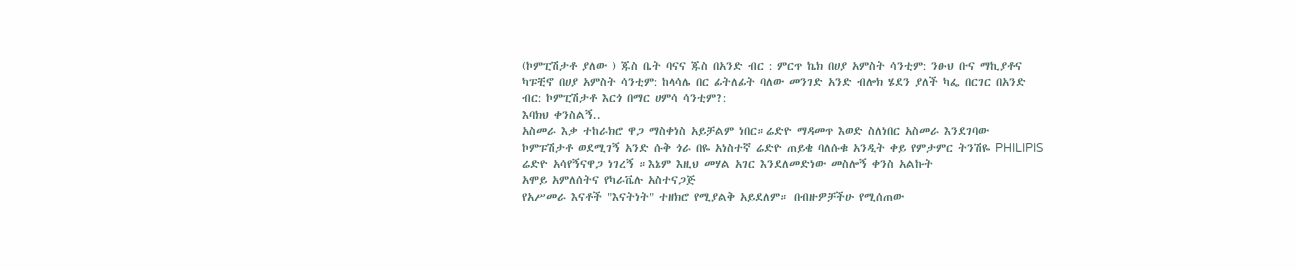(ኮምፒሽታቶ ያለው ) ጁስ ቤት ባናና ጁስ በአንድ ብር : ምርጥ ኬክ በሀያ አምስት ሳንቲም: ንፁህ ቡና ማኪያቶና ካፑቺኖ በሀያ አምስት ሳንቲም: ከላሳሌ በር ፊትለፊት ባለው መንገድ አንድ ብሎክ ሄደን ያለች ካፌ በርገር በአንድ ብር: ኮምፒሽታቶ እርጎ በማር ሀምሳ ሳንቲም?:
እባክህ ቀንስልኝ..
አስመራ እቃ ተከራክሮ ዋጋ ማስቀነስ አይቻልም ነበር።ሬድዮ ማዳመጥ እወድ ስለነበር አስመራ እንደገባው ኮምፑሽታቶ ወደሚገኝ አንድ ሱቅ ጎራ በዬ አነስተኛ ሬድዮ ጠይቄ ባለሱቁ አንዲት ቀይ የምታምር ትንሽዬ PHILIPIS ሬድዮ አሳየኝናዋጋ ነገረኝ ።እኔም እዚህ መሃል አገር እንደለመድነው መስሎኝ ቀንስ አልኩት
አሞይ አምለሰትና የካራቬሉ አስተናጋጅ
የአሥመራ እናቶች "እናትነት" ተዘክሮ የሚያልቅ አይደለም። በብዙዎቻችሁ የሚሰጠው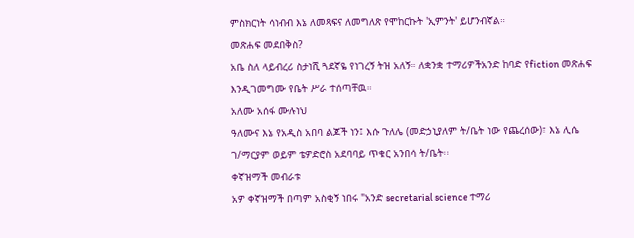ምስክርነት ሳነብብ እኔ ለመጻፍና ለመግለጽ የሞከርኩት 'ኢምንት' ይሆንብኛል።
መጽሐፍ መደበቅስ?
አቤ ስለ ላይብረሪ ስታነሺ ጓደኛዬ የነገረኝ ትዝ አለኝ። ለቋንቋ ተማሪዎችአንድ ከባድ የfiction መጽሐፍ እንዲገመግሙ የቤት ሥራ ተሰጣቸዉ።
አለሙ አሰፋ ሙሉነህ
ዓለሙና እኔ የአዲስ አበባ ልጆች ነን፤ እሱ ጉለሌ (መድኃኒያለም ት/ቤት ነው የጨረሰው)፣ እኔ ሊሴ ገ/ማርያም ወይም ቴዎድሮስ አደባባይ ጥቁር አንበሳ ት/ቤት፡፡
ቀኛዝማች መብራቱ
አዎ ቀኛዝማች በጣም አስቂኝ ነበሩ "አንድ secretarial science ተማሪ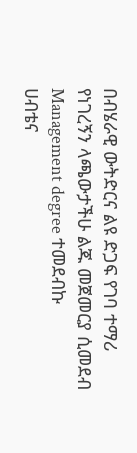በብሄራዊ ውትድርና ልዩ ድጋፍ የገባ ተማሪ የነገረኝን ላጫውታችሁ ልጁ መጀመርያ ሲመደብ Management degree ተመደብኩ
ሀብቴና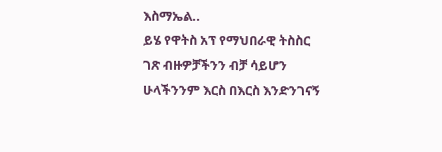እስማኤል..
ይሄ የዋትስ አፕ የማህበራዊ ትስስር ገጽ ብዙዎቻችንን ብቻ ሳይሆን ሁላችንንም እርስ በእርስ እንድንገናኝ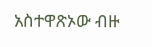አስተዋጽኦው ብዙ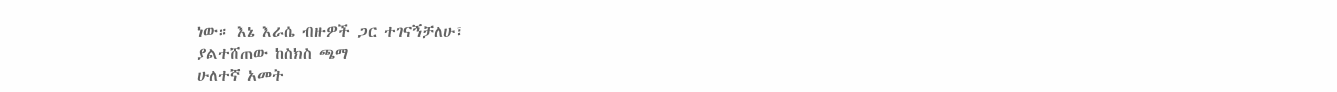ነው። እኔ እራሴ ብዙዎች ጋር ተገናኝቻለሁ፣
ያልተሸጠው ከስክስ ጫማ
ሁለተኛ አመት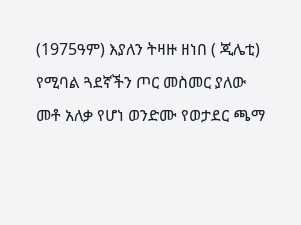(1975ዓም) እያለን ትዛዙ ዘነበ ( ጂሌቲ) የሚባል ጓደኛችን ጦር መስመር ያለው መቶ አለቃ የሆነ ወንድሙ የወታደር ጫማ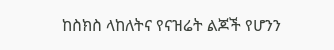ከስክስ ላከለትና የናዝሬት ልጆች የሆንን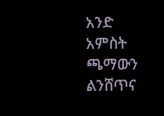አንድ አምስት ጫማውን ልንሸጥና